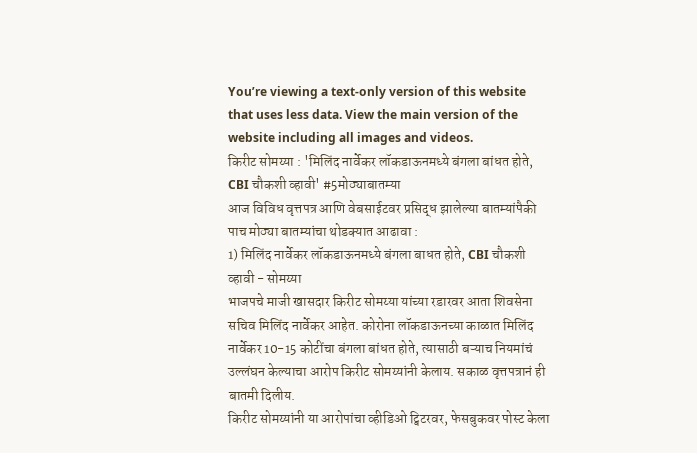You’re viewing a text-only version of this website that uses less data. View the main version of the website including all images and videos.
किरीट सोमय्या : 'मिलिंद नार्वेकर लॉकडाऊनमध्ये बंगला बांधत होते, CBI चौकशी व्हावी' #5मोठ्याबातम्या
आज विविध वृत्तपत्र आणि वेबसाईटवर प्रसिद्ध झालेल्या बातम्यांपैकी पाच मोठ्या बातम्यांचा थोडक्यात आढावा :
1) मिलिंद नार्वेकर लॉकडाऊनमध्ये बंगला बाधत होते, CBI चौकशी व्हावी - सोमय्या
भाजपचे माजी खासदार किरीट सोमय्या यांच्या रडारवर आता शिवसेना सचिव मिलिंद नार्वेकर आहेत. कोरोना लॉकडाऊनच्या काळात मिलिंद नार्वेकर 10-15 कोटींचा बंगला बांधत होते, त्यासाठी बऱ्याच नियमांचं उल्लंघन केल्याचा आरोप किरीट सोमय्यांनी केलाय. सकाळ वृत्तपत्रानं ही बातमी दिलीय.
किरीट सोमय्यांनी या आरोपांचा व्हीडिओ ट्विटरवर, फेसबुकवर पोस्ट केला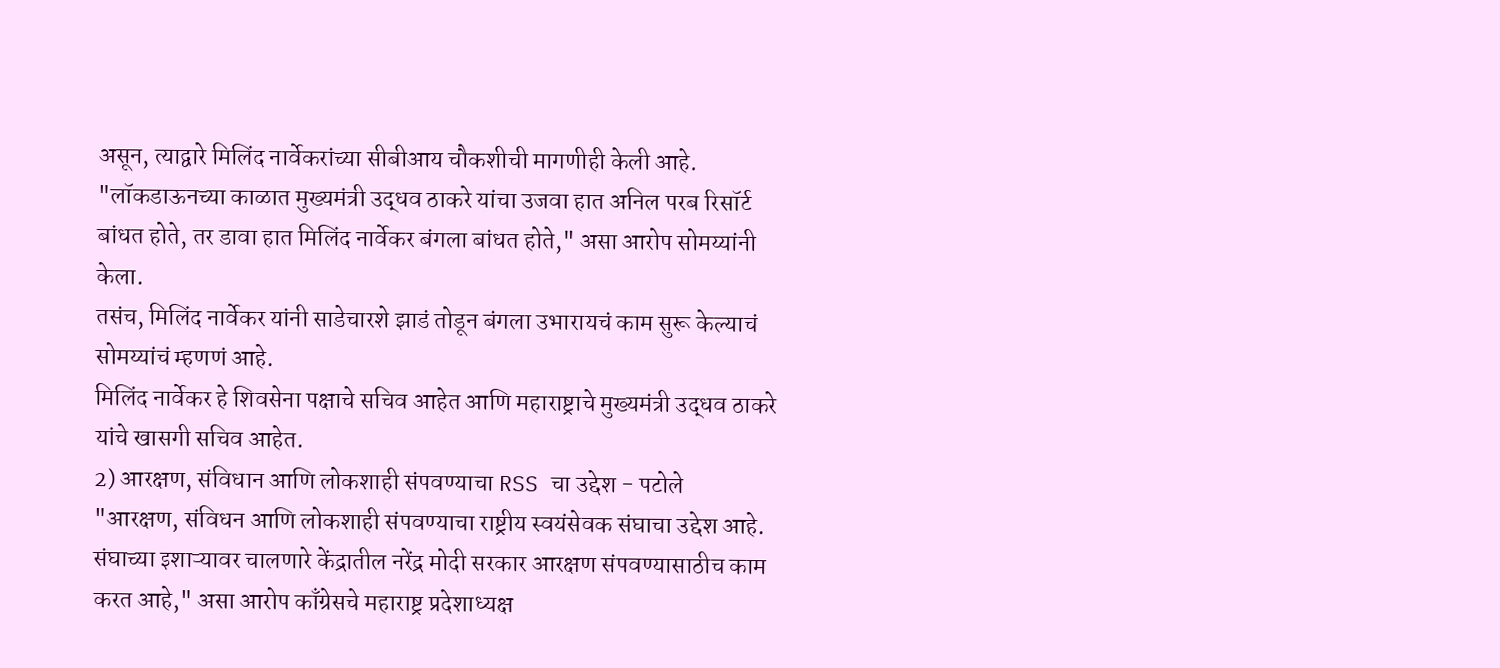असून, त्याद्वारे मिलिंद नार्वेकरांच्या सीबीआय चौकशीची मागणीही केली आहे.
"लॉकडाऊनच्या काळात मुख्यमंत्री उद्धव ठाकरे यांचा उजवा हात अनिल परब रिसॉर्ट बांधत होते, तर डावा हात मिलिंद नार्वेकर बंगला बांधत होते," असा आरोप सोमय्यांनी केला.
तसंच, मिलिंद नार्वेकर यांनी साडेचारशे झाडं तोडून बंगला उभारायचं काम सुरू केल्याचं सोमय्यांचं म्हणणं आहे.
मिलिंद नार्वेकर हे शिवसेना पक्षाचे सचिव आहेत आणि महाराष्ट्राचे मुख्यमंत्री उद्धव ठाकरे यांचे खासगी सचिव आहेत.
2) आरक्षण, संविधान आणि लोकशाही संपवण्याचा RSS चा उद्देश - पटोले
"आरक्षण, संविधन आणि लोकशाही संपवण्याचा राष्ट्रीय स्वयंसेवक संघाचा उद्देश आहे. संघाच्या इशाऱ्यावर चालणारे केंद्रातील नरेंद्र मोदी सरकार आरक्षण संपवण्यासाठीच काम करत आहे," असा आरोप काँग्रेसचे महाराष्ट्र प्रदेशाध्यक्ष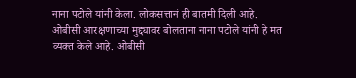नाना पटोले यांनी केला. लोकसत्तानं ही बातमी दिली आहे.
ओबीसी आरक्षणाच्या मुद्द्यावर बोलताना नाना पटोले यांनी हे मत व्यक्त केले आहे. ओबीसी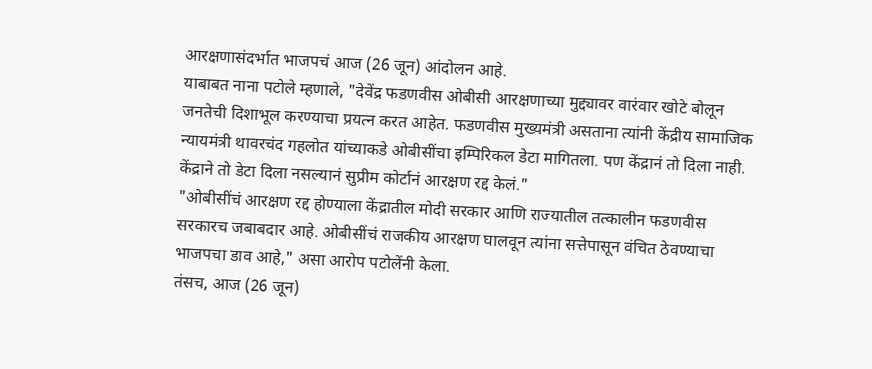आरक्षणासंदर्भात भाजपचं आज (26 जून) आंदोलन आहे.
याबाबत नाना पटोले म्हणाले, "देवेंद्र फडणवीस ओबीसी आरक्षणाच्या मुद्द्यावर वारंवार खोटे बोलून जनतेची दिशाभूल करण्याचा प्रयत्न करत आहेत. फडणवीस मुख्यमंत्री असताना त्यांनी केंद्रीय सामाजिक न्यायमंत्री थावरचंद गहलोत यांच्याकडे ओबीसींचा इम्पिरिकल डेटा मागितला. पण केंद्रानं तो दिला नाही. केंद्राने तो डेटा दिला नसल्यानं सुप्रीम कोर्टानं आरक्षण रद्द केलं."
"ओबीसींचं आरक्षण रद्द होण्याला केंद्रातील मोदी सरकार आणि राज्यातील तत्कालीन फडणवीस सरकारच जबाबदार आहे. ओबीसींचं राजकीय आरक्षण घालवून त्यांना सत्तेपासून वंचित ठेवण्याचा भाजपचा डाव आहे," असा आरोप पटोलेंनी केला.
तंसच, आज (26 जून)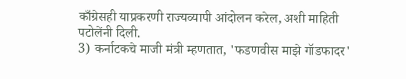काँग्रेसही याप्रकरणी राज्यव्यापी आंदोलन करेल, अशी माहिती पटोलेंनी दिली.
3) कर्नाटकचे माजी मंत्री म्हणतात, 'फडणवीस माझे गॉडफादर'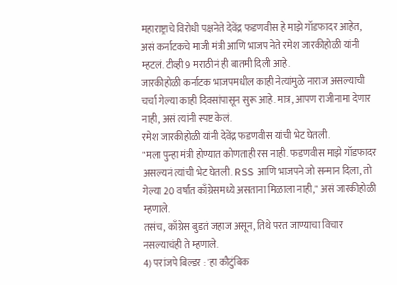महाराष्ट्राचे विरोधी पक्षनेते देवेंद्र फडणवीस हे माझे गॉडफादर आहेत, असं कर्नाटकचे माजी मंत्री आणि भाजप नेते रमेश जारकीहोळी यांनी म्हटलं. टीव्ही 9 मराठीनं ही बातमी दिली आहे.
जारकीहोळी कर्नाटक भाजपमधील काही नेत्यांमुळे नाराज असल्याची चर्चा गेल्या काही दिवसांपासून सुरू आहे. मात्र, आपण राजीनामा देणार नाही, असं त्यांनी स्पष्ट केलं.
रमेश जारकीहोळी यांनी देवेंद्र फडणवीस यांची भेट घेतली.
"मला पुन्हा मंत्री होण्यात कोणताही रस नाही. फडणवीस माझे गॉडफादर असल्यनं त्यांची भेट घेतली. RSS आणि भाजपने जो सन्मान दिला, तो गेल्या 20 वर्षांत काँग्रेसमध्ये असताना मिळाला नाही," असं जारकीहोळी म्हणाले.
तसंच, काँग्रेस बुडतं जहाज असून, तिथे परत जाण्याचा विचार नसल्याचंही ते म्हणाले.
4) परांजपे बिल्डर : 'हा कौटुंबिक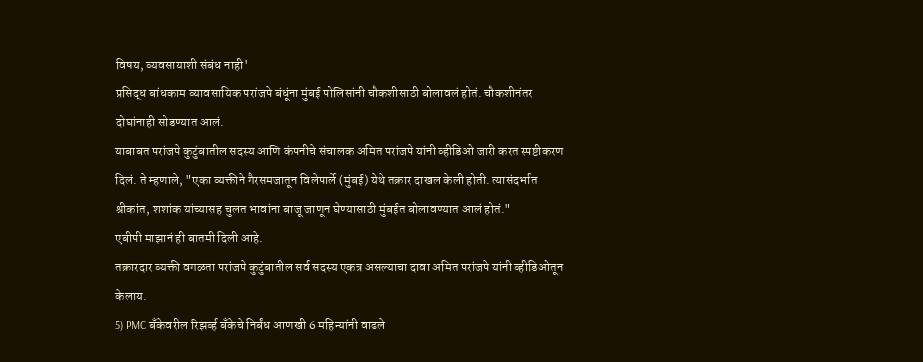विषय, व्यवसायाशी संबंध नाही'
प्रसिद्ध बांधकाम व्यावसायिक परांजपे बंधूंना मुंबई पोलिसांनी चौकशीसाठी बोलावलं होतं. चौकशीनंतर दोघांनाही सोडण्यात आलं.
याबाबत परांजपे कुटुंबातील सदस्य आणि कंपनीचे संचालक अमित परांजपे यांनी व्हीडिओ जारी करत स्पष्टीकरण दिलं. ते म्हणाले, "एका व्यक्तीने गैरसमजातून विलेपार्ले (मुंबई) येथे तक्रार दाखल केली होती. त्यासंदर्भात श्रीकांत, शशांक यांच्यासह चुलत भावांना बाजू जाणून घेण्यासाठी मुंबईत बोलावण्यात आलं होतं."
एबीपी माझानं ही बातमी दिली आहे.
तक्रारदार व्यक्ती वगळता परांजपे कुटुंबातील सर्व सदस्य एकत्र असल्याचा दावा अमित परांजपे यांनी व्हीडिओतून केलाय.
5) PMC बँकेवरील रिझर्व्ह बँकेचे निर्बंध आणखी 6 महिन्यांनी वाढले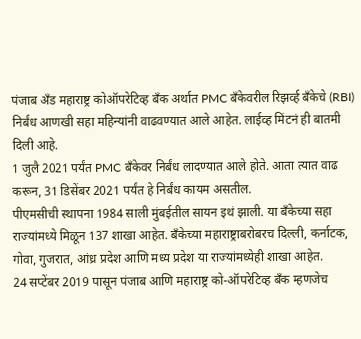पंजाब अँड महाराष्ट्र कोऑपरेटिव्ह बँक अर्थात PMC बँकेवरील रिझर्व्ह बँकेचे (RBI) निर्बंध आणखी सहा महिन्यांनी वाढवण्यात आले आहेत. लाईव्ह मिंटनं ही बातमी दिली आहे.
1 जुलै 2021 पर्यंत PMC बँकेवर निर्बंध लादण्यात आले होते. आता त्यात वाढ करून, 31 डिसेंबर 2021 पर्यंत हे निर्बंध कायम असतील.
पीएमसीची स्थापना 1984 साली मुंबईतील सायन इथं झाली. या बँकेच्या सहा राज्यांमध्ये मिळून 137 शाखा आहेत. बँकेच्या महाराष्ट्राबरोबरच दिल्ली, कर्नाटक, गोवा, गुजरात, आंध्र प्रदेश आणि मध्य प्रदेश या राज्यांमध्येही शाखा आहेत.
24 सप्टेंबर 2019 पासून पंजाब आणि महाराष्ट्र को-ऑपरेटिव्ह बँक म्हणजेच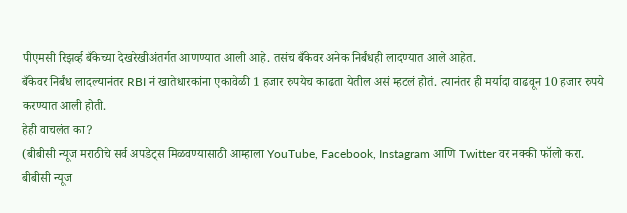पीएमसी रिझर्व्ह बँकेच्या देखरेखीअंतर्गत आणण्यात आली आहे. तसंच बँकेवर अनेक निर्बंधही लादण्यात आले आहेत.
बँकेवर निर्बंध लादल्यानंतर RBI नं खातेधारकांना एकावेळी 1 हजार रुपयेच काढता येतील असं म्हटलं होतं. त्यानंतर ही मर्यादा वाढवून 10 हजार रुपये करण्यात आली होती.
हेही वाचलंत का?
(बीबीसी न्यूज मराठीचे सर्व अपडेट्स मिळवण्यासाठी आम्हाला YouTube, Facebook, Instagram आणि Twitter वर नक्की फॉलो करा.
बीबीसी न्यूज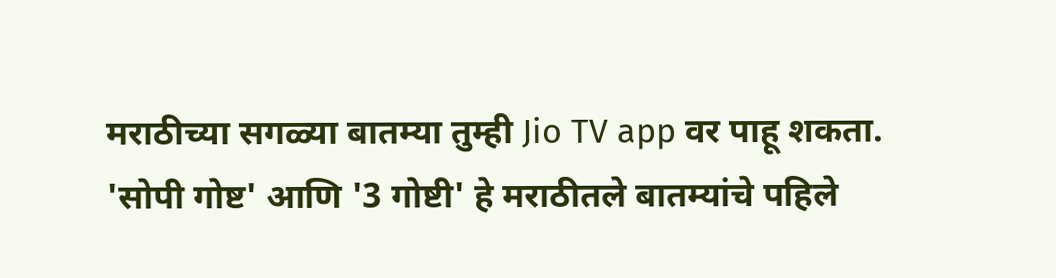मराठीच्या सगळ्या बातम्या तुम्ही Jio TV app वर पाहू शकता.
'सोपी गोष्ट' आणि '3 गोष्टी' हे मराठीतले बातम्यांचे पहिले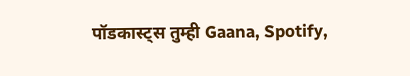पॉडकास्ट्स तुम्ही Gaana, Spotify,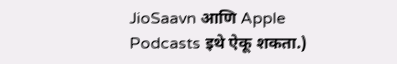JioSaavn आणि Apple Podcasts इथे ऐकू शकता.)